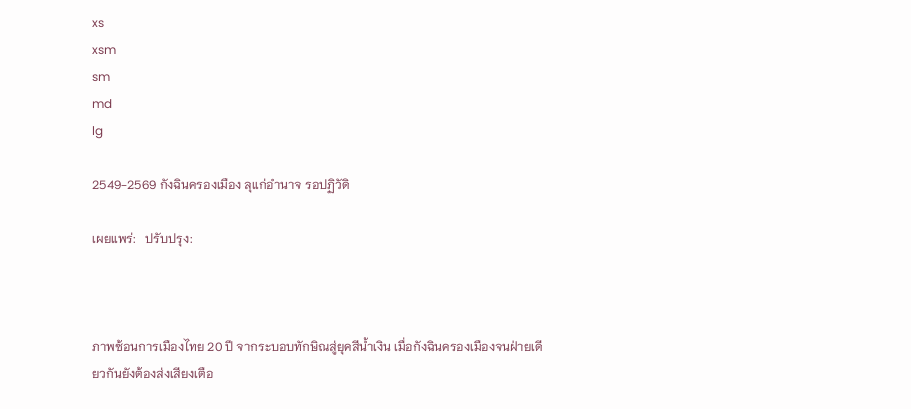xs
xsm
sm
md
lg

2549-2569 กังฉินครองเมือง ลุแก่อำนาจ รอปฏิวัดิ

เผยแพร่:   ปรับปรุง:



ภาพซ้อนการเมืองไทย 20 ปี จากระบอบทักษิณสู่ยุคสีน้ำเงิน เมื่อกังฉินครองเมืองจนฝ่ายเดียวกันยังต้องส่งเสียงเตือ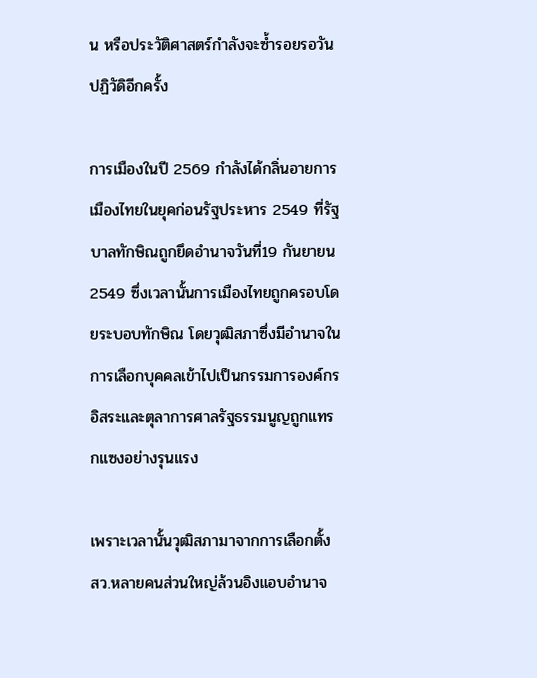น หรือประวัติศาสตร์กำลังจะซ้ำรอยรอวันปฏิวัดิอีกครั้ง

การเมืองในปี 2569 กำลังได้กลิ่นอายการเมืองไทยในยุคก่อนรัฐประหาร 2549 ที่รัฐบาลทักษิณถูกยึดอำนาจวันที่19 กันยายน 2549 ซึ่งเวลานั้นการเมืองไทยถูกครอบโดยระบอบทักษิณ โดยวุฒิสภาซึ่งมีอำนาจในการเลือกบุคคลเข้าไปเป็นกรรมการองค์กรอิสระและตุลาการศาลรัฐธรรมนูญถูกแทรกแซงอย่างรุนแรง

เพราะเวลานั้นวุฒิสภามาจากการเลือกตั้ง สว.หลายคนส่วนใหญ่ล้วนอิงแอบอำนาจ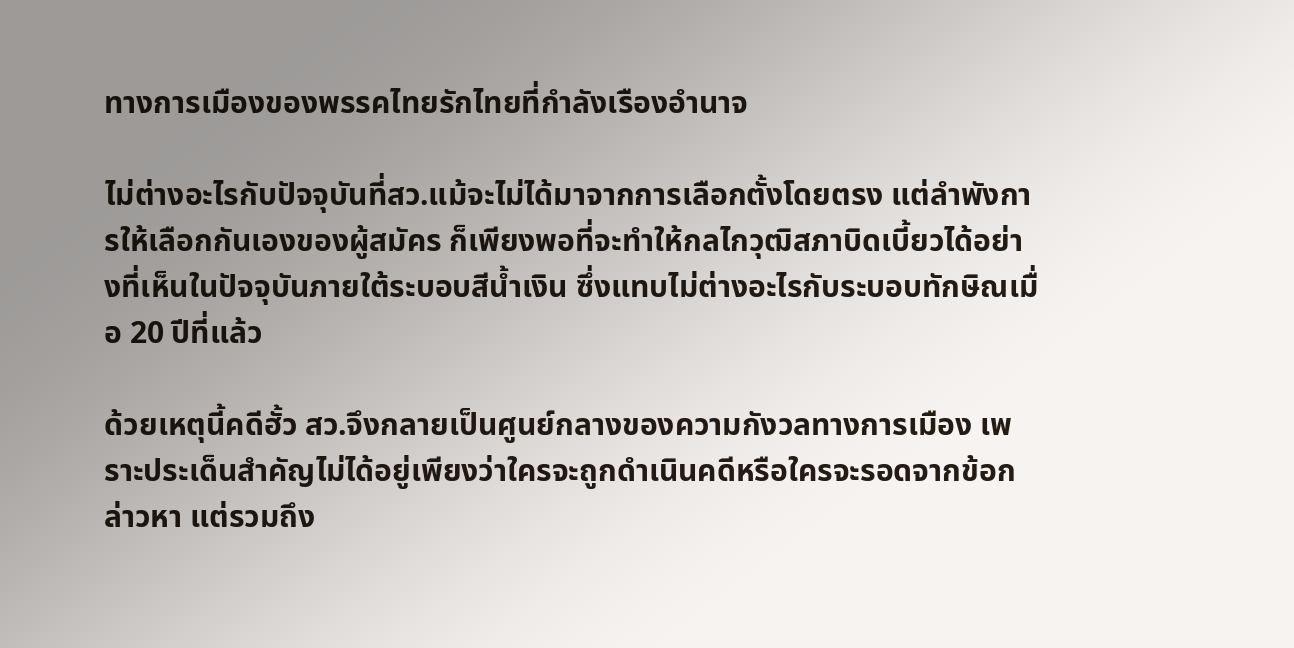ทางการเมืองของพรรคไทยรักไทยที่กำลังเรืองอำนาจ

ไม่ต่างอะไรกับปัจจุบันที่สว.แม้จะไม่ได้มาจากการเลือกตั้งโดยตรง แต่ลำพังการให้เลือกกันเองของผู้สมัคร ก็เพียงพอที่จะทำให้กลไกวุฒิสภาบิดเบี้ยวได้อย่างที่เห็นในปัจจุบันภายใต้ระบอบสีน้ำเงิน ซึ่งแทบไม่ต่างอะไรกับระบอบทักษิณเมื่อ 20 ปีที่แล้ว

ด้วยเหตุนี้คดีฮั้ว สว.จึงกลายเป็นศูนย์กลางของความกังวลทางการเมือง เพราะประเด็นสำคัญไม่ได้อยู่เพียงว่าใครจะถูกดำเนินคดีหรือใครจะรอดจากข้อกล่าวหา แต่รวมถึง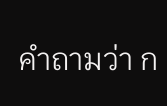คำถามว่า ก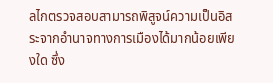ลไกตรวจสอบสามารถพิสูจน์ความเป็นอิสระจากอำนาจทางการเมืองได้มากน้อยเพียงใด ซึ่ง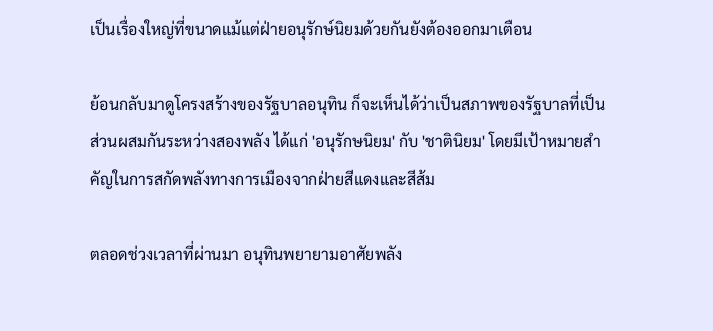เป็นเรื่องใหญ่ที่ขนาดแม้แต่ฝ่ายอนุรักษ์นิยมด้วยกันยังต้องออกมาเตือน

ย้อนกลับมาดูโครงสร้างของรัฐบาลอนุทิน ก็จะเห็นได้ว่าเป็นสภาพของรัฐบาลที่เป็นส่วนผสมกันระหว่างสองพลัง ได้แก่ 'อนุรักษนิยม' กับ 'ชาตินิยม' โดยมีเป้าหมายสำคัญในการสกัดพลังทางการเมืองจากฝ่ายสีแดงและสีส้ม

ตลอดช่วงเวลาที่ผ่านมา อนุทินพยายามอาศัยพลัง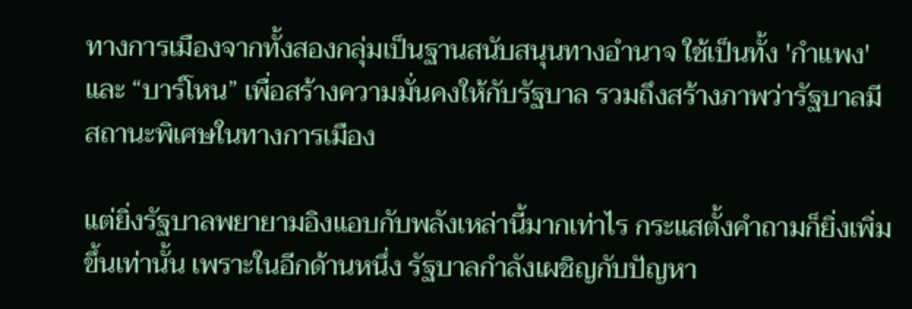ทางการเมืองจากทั้งสองกลุ่มเป็นฐานสนับสนุนทางอำนาจ ใช้เป็นทั้ง 'กำแพง' และ “บาร์โหน” เพื่อสร้างความมั่นคงให้กับรัฐบาล รวมถึงสร้างภาพว่ารัฐบาลมีสถานะพิเศษในทางการเมือง

แต่ยิ่งรัฐบาลพยายามอิงแอบกับพลังเหล่านี้มากเท่าไร กระแสตั้งคำถามก็ยิ่งเพิ่มขึ้นเท่านั้น เพราะในอีกด้านหนึ่ง รัฐบาลกำลังเผชิญกับปัญหา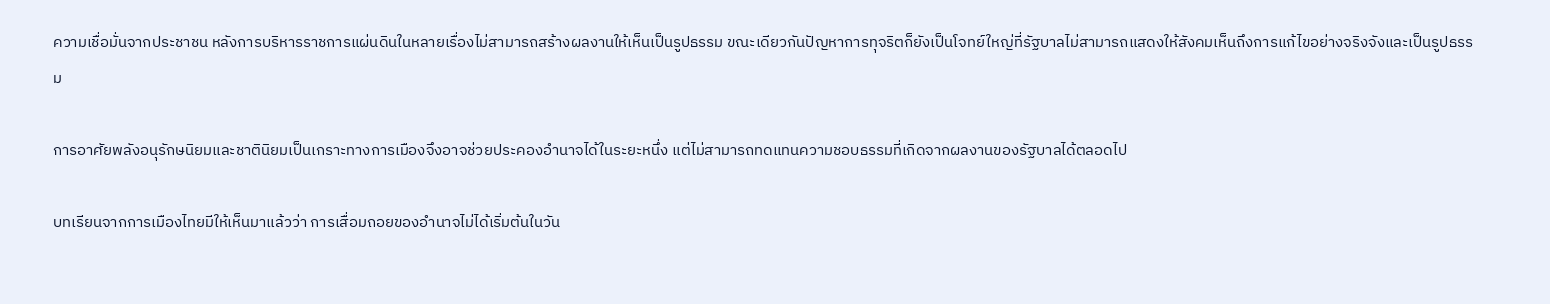ความเชื่อมั่นจากประชาชน หลังการบริหารราชการแผ่นดินในหลายเรื่องไม่สามารถสร้างผลงานให้เห็นเป็นรูปธรรม ขณะเดียวกันปัญหาการทุจริตก็ยังเป็นโจทย์ใหญ่ที่รัฐบาลไม่สามารถแสดงให้สังคมเห็นถึงการแก้ไขอย่างจริงจังและเป็นรูปธรรม

การอาศัยพลังอนุรักษนิยมและชาตินิยมเป็นเกราะทางการเมืองจึงอาจช่วยประคองอำนาจได้ในระยะหนึ่ง แต่ไม่สามารถทดแทนความชอบธรรมที่เกิดจากผลงานของรัฐบาลได้ตลอดไป

บทเรียนจากการเมืองไทยมีให้เห็นมาแล้วว่า การเสื่อมถอยของอำนาจไม่ได้เริ่มต้นในวัน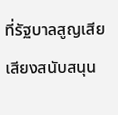ที่รัฐบาลสูญเสียเสียงสนับสนุน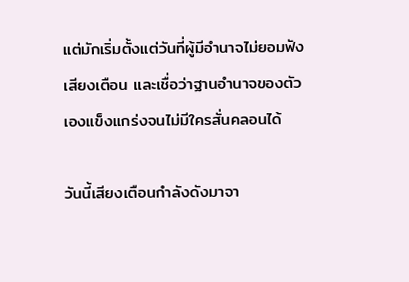แต่มักเริ่มตั้งแต่วันที่ผู้มีอำนาจไม่ยอมฟังเสียงเตือน และเชื่อว่าฐานอำนาจของตัวเองแข็งแกร่งจนไม่มีใครสั่นคลอนได้

วันนี้เสียงเตือนกำลังดังมาจา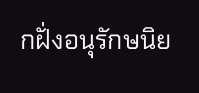กฝั่งอนุรักษนิย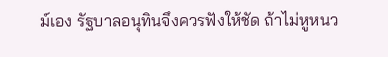ม์เอง รัฐบาลอนุทินจึงควรฟังให้ชัด ถ้าไม่หูหนว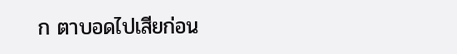ก ตาบอดไปเสียก่อน